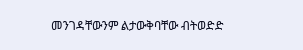መንገዳቸውንም ልታውቅባቸው ብትወድድ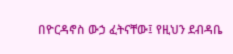በዮርዳኖስ ውኃ ፈትናቸው፤ የዚህን ደብዳቤ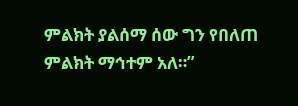ምልክት ያልሰማ ሰው ግን የበለጠ ምልክት ማኅተም አለ።”